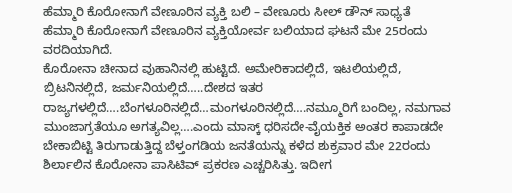ಹೆಮ್ಮಾರಿ ಕೊರೋನಾಗೆ ವೇಣೂರಿನ ವ್ಯಕ್ತಿ ಬಲಿ – ವೇಣೂರು ಸೀಲ್ ಡೌನ್ ಸಾಧ್ಯತೆ
ಹೆಮ್ಮಾರಿ ಕೊರೋನಾಗೆ ವೇಣೂರಿನ ವ್ಯಕ್ತಿಯೋರ್ವ ಬಲಿಯಾದ ಘಟನೆ ಮೇ 25ರಂದು ವರದಿಯಾಗಿದೆ.
ಕೊರೋನಾ ಚೀನಾದ ವುಹಾನಿನಲ್ಲಿ ಹುಟ್ಟಿದೆ. ಅಮೇರಿಕಾದಲ್ಲಿದೆ, ಇಟಲಿಯಲ್ಲಿದೆ, ಬ್ರಿಟನಿನಲ್ಲಿದೆ, ಜರ್ಮನಿಯಲ್ಲಿದೆ…..ದೇಶದ ಇತರ ರಾಜ್ಯಗಳಲ್ಲಿದೆ….ಬೆಂಗಳೂರಿನಲ್ಲಿದೆ…ಮಂಗಳೂರಿನಲ್ಲಿದೆ….ನಮ್ಮೂರಿಗೆ ಬಂದಿಲ್ಲ, ನಮಗಾವ ಮುಂಜಾಗ್ರತೆಯೂ ಅಗತ್ಯವಿಲ್ಲ….ಎಂದು ಮಾಸ್ಕ್ ಧರಿಸದೇ-ವೈಯಕ್ತಿಕ ಅಂತರ ಕಾಪಾಡದೇ ಬೇಕಾಬಿಟ್ಟಿ ತಿರುಗಾಡುತ್ತಿದ್ದ ಬೆಳ್ತಂಗಡಿಯ ಜನತೆಯನ್ನು ಕಳೆದ ಶುಕ್ರವಾರ ಮೇ 22ರಂದು ಶಿರ್ಲಾಲಿನ ಕೊರೋನಾ ಪಾಸಿಟಿವ್ ಪ್ರಕರಣ ಎಚ್ಚರಿಸಿತ್ತು. ಇದೀಗ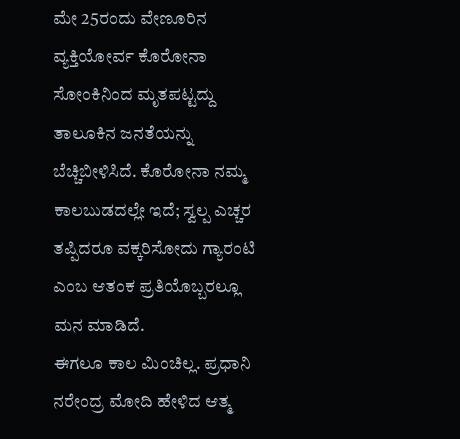ಮೇ 25ರಂದು ವೇಣೂರಿನ ವ್ಯಕ್ತಿಯೋರ್ವ ಕೊರೋನಾ ಸೋಂಕಿನಿಂದ ಮೃತಪಟ್ಟದ್ದು ತಾಲೂಕಿನ ಜನತೆಯನ್ನು ಬೆಚ್ಚಿಬೀಳಿಸಿದೆ. ಕೊರೋನಾ ನಮ್ಮ ಕಾಲಬುಡದಲ್ಲೇ ಇದೆ; ಸ್ವಲ್ಪ ಎಚ್ಚರ ತಪ್ಪಿದರೂ ವಕ್ಕರಿಸೋದು ಗ್ಯಾರಂಟಿ ಎಂಬ ಆತಂಕ ಪ್ರತಿಯೊಬ್ಬರಲ್ಲೂ ಮನ ಮಾಡಿದೆ.
ಈಗಲೂ ಕಾಲ ಮಿಂಚಿಲ್ಲ. ಪ್ರಧಾನಿ ನರೇಂದ್ರ ಮೋದಿ ಹೇಳಿದ ಆತ್ಮ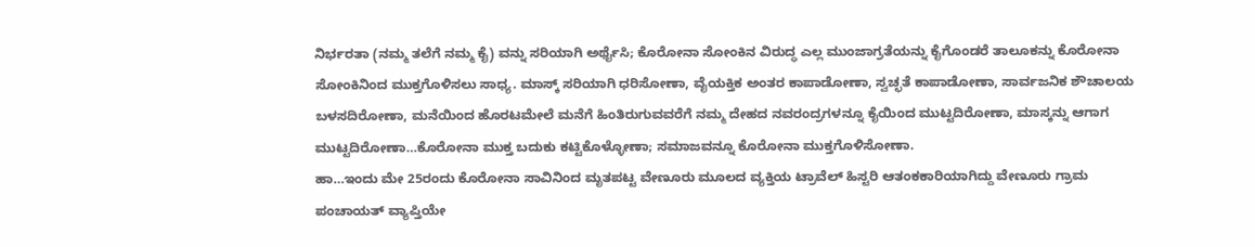ನಿರ್ಭರತಾ (ನಮ್ಮ ತಲೆಗೆ ನಮ್ಮ ಕೈ) ವನ್ನು ಸರಿಯಾಗಿ ಅರ್ಥೈಸಿ; ಕೊರೋನಾ ಸೋಂಕಿನ ವಿರುದ್ಧ ಎಲ್ಲ ಮುಂಜಾಗ್ರತೆಯನ್ನು ಕೈಗೊಂಡರೆ ತಾಲೂಕನ್ನು ಕೊರೋನಾ ಸೋಂಕಿನಿಂದ ಮುಕ್ತಗೊಳಿಸಲು ಸಾಧ್ಯ. ಮಾಸ್ಕ್ ಸರಿಯಾಗಿ ಧರಿಸೋಣಾ, ವೈಯಕ್ತಿಕ ಅಂತರ ಕಾಪಾಡೋಣಾ, ಸ್ವಚ್ಛತೆ ಕಾಪಾಡೋಣಾ, ಸಾರ್ವಜನಿಕ ಶೌಚಾಲಯ ಬಳಸದಿರೋಣಾ, ಮನೆಯಿಂದ ಹೊರಟಮೇಲೆ ಮನೆಗೆ ಹಿಂತಿರುಗುವವರೆಗೆ ನಮ್ಮ ದೇಹದ ನವರಂದ್ರಗಳನ್ನೂ ಕೈಯಿಂದ ಮುಟ್ಟದಿರೋಣಾ, ಮಾಸ್ಕನ್ನು ಆಗಾಗ ಮುಟ್ಟದಿರೋಣಾ…ಕೊರೋನಾ ಮುಕ್ತ ಬದುಕು ಕಟ್ಟಿಕೊಳ್ಳೋಣಾ; ಸಮಾಜವನ್ನೂ ಕೊರೋನಾ ಮುಕ್ತಗೊಳಿಸೋಣಾ.
ಹಾ…ಇಂದು ಮೇ 25ರಂದು ಕೊರೋನಾ ಸಾವಿನಿಂದ ಮೃತಪಟ್ಟ ವೇಣೂರು ಮೂಲದ ವ್ಯಕ್ತಿಯ ಟ್ರಾವೆಲ್ ಹಿಸ್ಟರಿ ಆತಂಕಕಾರಿಯಾಗಿದ್ದು ವೇಣೂರು ಗ್ರಾಮ ಪಂಚಾಯತ್ ವ್ಯಾಪ್ತಿಯೇ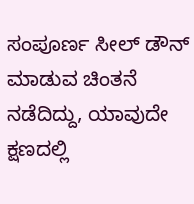ಸಂಪೂರ್ಣ ಸೀಲ್ ಡೌನ್ ಮಾಡುವ ಚಿಂತನೆ ನಡೆದಿದ್ದು, ಯಾವುದೇ ಕ್ಷಣದಲ್ಲಿ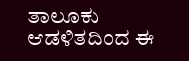ತಾಲೂಕು ಆಡಳಿತದಿಂದ ಈ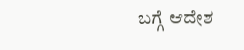ಬಗ್ಗೆ ಆದೇಶ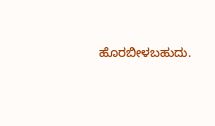ಹೊರಬೀಳಬಹುದು.